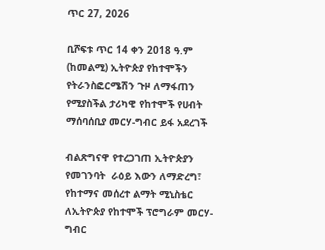ጥር 27, 2026

ቢሾፍቱ ጥር 14 ቀን 2018 ዓ.ም (ከመልሚ) ኢትዮጵያ የከተሞችን የትራንስፎርሜሽን ጉዞ ለማፋጠን የሚያስችል ታሪካዊ የከተሞች የሀብት ማሰባሰቢያ መርሃ-ግብር ይፋ አደረገች

ብልጽግናዋ የተረጋገጠ ኢትዮጵያን  የመገንባት  ራዕይ እውን ለማድረግ፣ የከተማና መሰረተ ልማት ሚኒስቴር ለኢትዮጵያ የከተሞች ፕሮግራም መርሃ-ግብር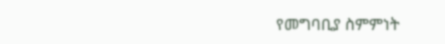የመግባቢያ ስምምነት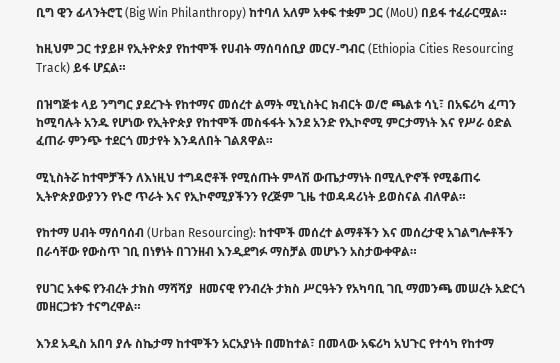ቢግ ዊን ፊላንትሮፒ (Big Win Philanthropy) ከተባለ አለም አቀፍ ተቋም ጋር (MoU) በይፋ ተፈራርሟል።

ከዚህም ጋር ተያይዞ የኢትዮጵያ የከተሞች የሀብት ማሰባሰቢያ መርሃ-ግብር (Ethiopia Cities Resourcing Track) ይፋ ሆኗል።

በዝግጅቱ ላይ ንግግር ያደረጉት የከተማና መሰረተ ልማት ሚኒስትር ክብርት ወ/ሮ ጫልቱ ሳኒ፣ በአፍሪካ ፈጣን ከሚባሉት አንዱ የሆነው የኢትዮጵያ የከተሞች መስፋፋት እንደ አንድ የኢኮኖሚ ምርታማነት እና የሥራ ዕድል ፈጠራ ምንጭ ተደርጎ መታየት እንዳለበት ገልጸዋል።

ሚኒስትሯ ከተሞቻችን ለእነዚህ ተግዳሮቶች የሚሰጡት ምላሽ ውጤታማነት በሚሊዮኖች የሚቆጠሩ ኢትዮጵያውያንን የኑሮ ጥራት እና የኢኮኖሚያችንን የረጅም ጊዜ ተወዳዳሪነት ይወስናል ብለዋል።

የከተማ ሀብት ማሰባሰብ (Urban Resourcing): ከተሞች መሰረተ ልማቶችን እና መሰረታዊ አገልግሎቶችን በራሳቸው የውስጥ ገቢ በነፃነት በገንዘብ እንዲደግፉ ማስቻል መሆኑን አስታውቀዋል።

የሀገር አቀፍ የንብረት ታክስ ማሻሻያ  ዘመናዊ የንብረት ታክስ ሥርዓትን የአካባቢ ገቢ ማመንጫ መሠረት አድርጎ መዘርጋቱን ተናግረዋል።

እንደ አዲስ አበባ ያሉ ስኬታማ ከተሞችን አርአያነት በመከተል፣ በመላው አፍሪካ አህጉር የተሳካ የከተማ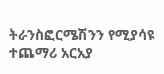ትራንስፎርሜሽንን የሚያሳዩ ተጨማሪ አርአያ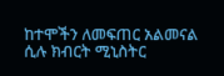ከተሞችን ለመፍጠር አልመናል  ሲሉ ክብርት ሚኒስትር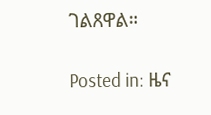ገልጸዋል።

Posted in: ዜና